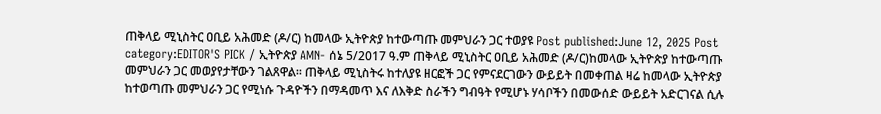ጠቅላይ ሚኒስትር ዐቢይ አሕመድ (ዶ/ር) ከመላው ኢትዮጵያ ከተውጣጡ መምህራን ጋር ተወያዩ Post published:June 12, 2025 Post category:EDITOR'S PICK / ኢትዮጵያ AMN- ሰኔ 5/2017 ዓ.ም ጠቅላይ ሚኒስትር ዐቢይ አሕመድ (ዶ/ር)ከመላው ኢትዮጵያ ከተውጣጡ መምህራን ጋር መወያየታቸውን ገልጸዋል፡፡ ጠቅላይ ሚኒስትሩ ከተለያዩ ዘርፎች ጋር የምናደርገውን ውይይት በመቀጠል ዛሬ ከመላው ኢትዮጵያ ከተወጣጡ መምህራን ጋር የሚነሱ ጉዳዮችን በማዳመጥ እና ለእቅድ ስራችን ግብዓት የሚሆኑ ሃሳቦችን በመውሰድ ውይይት አድርገናል ሲሉ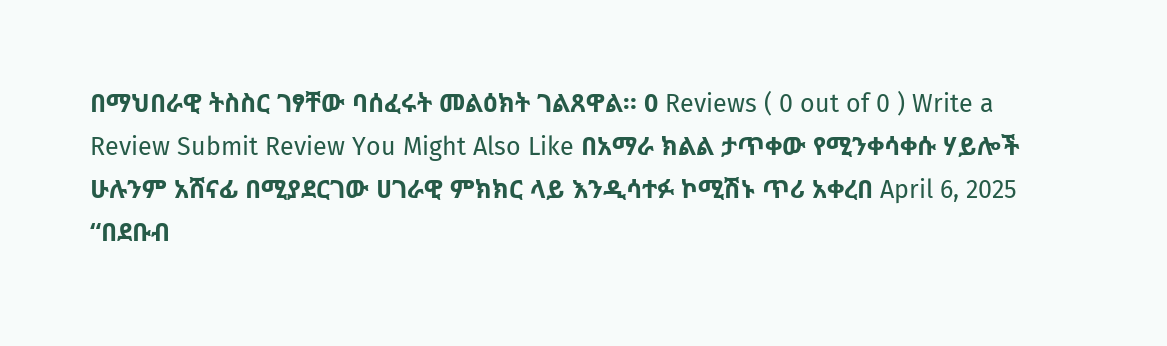በማህበራዊ ትስስር ገፃቸው ባሰፈሩት መልዕክት ገልጸዋል። 0 Reviews ( 0 out of 0 ) Write a Review Submit Review You Might Also Like በአማራ ክልል ታጥቀው የሚንቀሳቀሱ ሃይሎች ሁሉንም አሸናፊ በሚያደርገው ሀገራዊ ምክክር ላይ እንዲሳተፉ ኮሚሽኑ ጥሪ አቀረበ April 6, 2025 “በደቡብ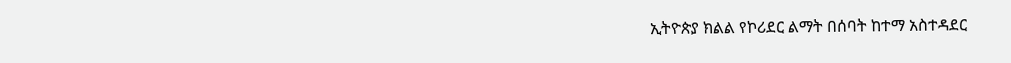ኢትዮጵያ ክልል የኮሪደር ልማት በሰባት ከተማ አስተዳደር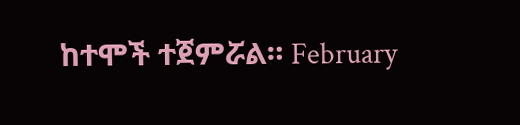ከተሞች ተጀምሯል። February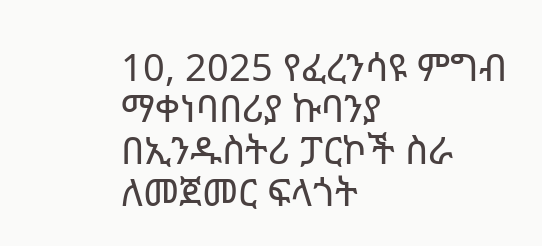10, 2025 የፈረንሳዩ ምግብ ማቀነባበሪያ ኩባንያ በኢንዱስትሪ ፓርኮች ስራ ለመጀመር ፍላጎት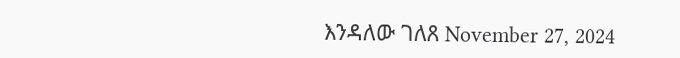እንዳለው ገለጸ November 27, 2024